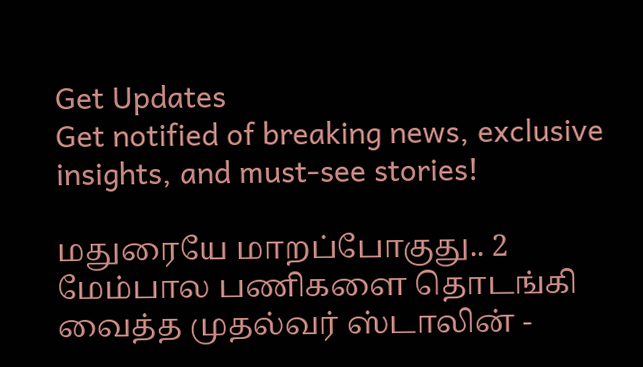Get Updates
Get notified of breaking news, exclusive insights, and must-see stories!

மதுரையே மாறப்போகுது.. 2 மேம்பால பணிகளை தொடங்கி வைத்த முதல்வர் ஸ்டாலின் -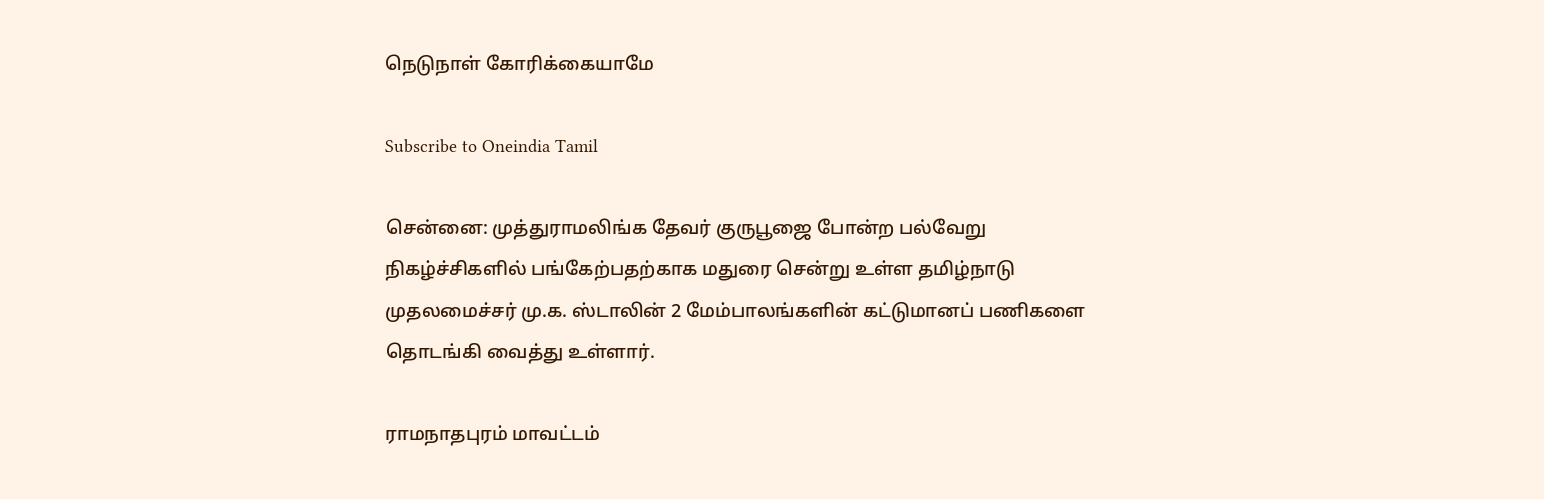நெடுநாள் கோரிக்கையாமே

Subscribe to Oneindia Tamil

சென்னை: முத்துராமலிங்க தேவர் குருபூஜை போன்ற பல்வேறு நிகழ்ச்சிகளில் பங்கேற்பதற்காக மதுரை சென்று உள்ள தமிழ்நாடு முதலமைச்சர் மு.க. ஸ்டாலின் 2 மேம்பாலங்களின் கட்டுமானப் பணிகளை தொடங்கி வைத்து உள்ளார்.

ராமநாதபுரம் மாவட்டம்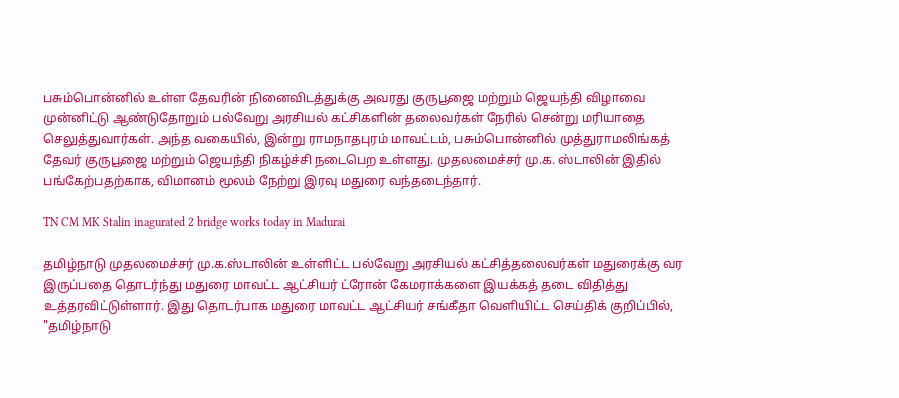பசும்பொன்னில் உள்ள தேவரின் நினைவிடத்துக்கு அவரது குருபூஜை மற்றும் ஜெயந்தி விழாவை முன்னிட்டு ஆண்டுதோறும் பல்வேறு அரசியல் கட்சிகளின் தலைவர்கள் நேரில் சென்று மரியாதை செலுத்துவார்கள். அந்த வகையில், இன்று ராமநாதபுரம் மாவட்டம், பசும்பொன்னில் முத்துராமலிங்கத் தேவர் குருபூஜை மற்றும் ஜெயந்தி நிகழ்ச்சி நடைபெற உள்ளது. முதலமைச்சர் மு.க. ஸ்டாலின் இதில் பங்கேற்பதற்காக, விமானம் மூலம் நேற்று இரவு மதுரை வந்தடைந்தார்.

TN CM MK Stalin inagurated 2 bridge works today in Madurai

தமிழ்நாடு முதலமைச்சர் மு.க.ஸ்டாலின் உள்ளிட்ட பல்வேறு அரசியல் கட்சித்தலைவர்கள் மதுரைக்கு வர இருப்பதை தொடர்ந்து மதுரை மாவட்ட ஆட்சியர் ட்ரோன் கேமராக்களை இயக்கத் தடை விதித்து உத்தரவிட்டுள்ளார். இது தொடர்பாக மதுரை மாவட்ட ஆட்சியர் சங்கீதா வெளியிட்ட செய்திக் குறிப்பில், "தமிழ்நாடு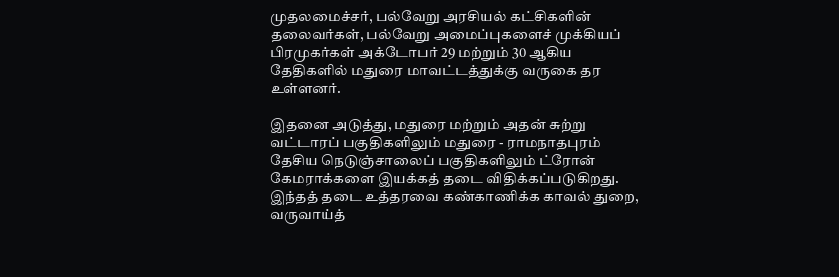முதலமைச்சர், பல்வேறு அரசியல் கட்சிகளின் தலைவர்கள், பல்வேறு அமைப்புகளைச் முக்கியப் பிரமுகர்கள் அக்டோபர் 29 மற்றும் 30 ஆகிய தேதிகளில் மதுரை மாவட்டத்துக்கு வருகை தர உள்ளனர்.

இதனை அடுத்து, மதுரை மற்றும் அதன் சுற்று வட்டாரப் பகுதிகளிலும் மதுரை - ராமநாதபுரம் தேசிய நெடுஞ்சாலைப் பகுதிகளிலும் ட்ரோன் கேமராக்களை இயக்கத் தடை விதிக்கப்படுகிறது. இந்தத் தடை உத்தரவை கண்காணிக்க காவல் துறை, வருவாய்த்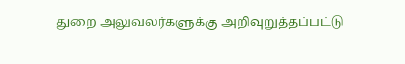துறை அலுவலர்களுக்கு அறிவுறுத்தப்பட்டு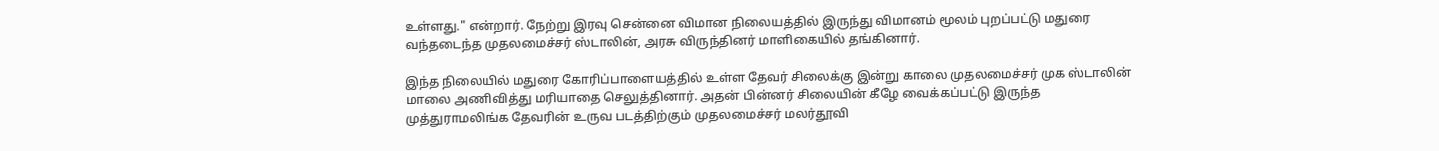உள்ளது." என்றார். நேற்று இரவு சென்னை விமான நிலையத்தில் இருந்து விமானம் மூலம் புறப்பட்டு மதுரை வந்தடைந்த முதலமைச்சர் ஸ்டாலின், அரசு விருந்தினர் மாளிகையில் தங்கினார்.

இந்த நிலையில் மதுரை கோரிப்பாளையத்தில் உள்ள தேவர் சிலைக்கு இன்று காலை முதலமைச்சர் முக ஸ்டாலின் மாலை அணிவித்து மரியாதை செலுத்தினார். அதன் பின்னர் சிலையின் கீழே வைக்கப்பட்டு இருந்த முத்துராமலிங்க தேவரின் உருவ படத்திற்கும் முதலமைச்சர் மலர்தூவி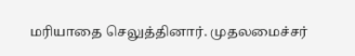மரியாதை செலுத்தினார். முதலமைச்சர்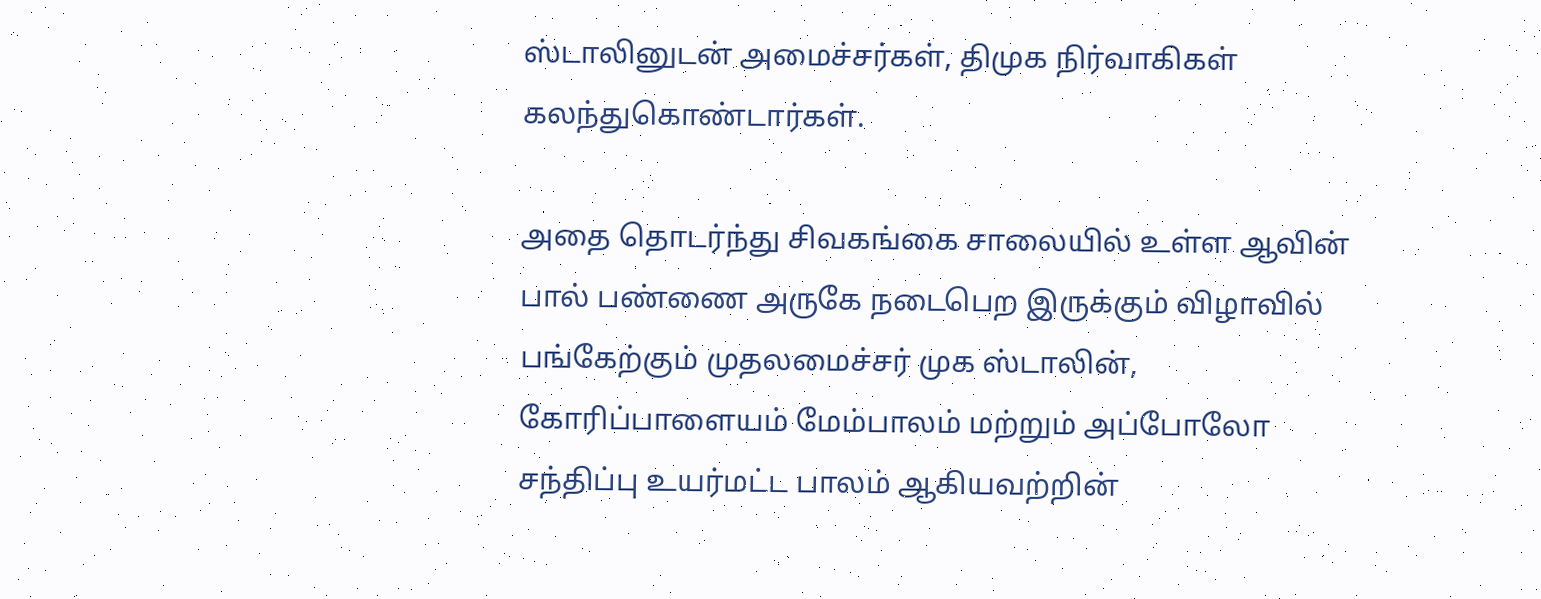ஸ்டாலினுடன் அமைச்சர்கள், திமுக நிர்வாகிகள் கலந்துகொண்டார்கள்.

அதை தொடர்ந்து சிவகங்கை சாலையில் உள்ள ஆவின் பால் பண்ணை அருகே நடைபெற இருக்கும் விழாவில் பங்கேற்கும் முதலமைச்சர் முக ஸ்டாலின், கோரிப்பாளையம் மேம்பாலம் மற்றும் அப்போலோ சந்திப்பு உயர்மட்ட பாலம் ஆகியவற்றின்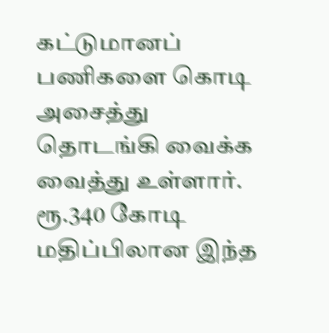கட்டுமானப் பணிகளை கொடி அசைத்து தொடங்கி வைக்க வைத்து உள்ளார். ரூ.340 கோடி மதிப்பிலான இந்த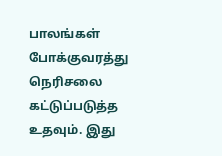பாலங்கள் போக்குவரத்து நெரிசலை கட்டுப்படுத்த உதவும். இது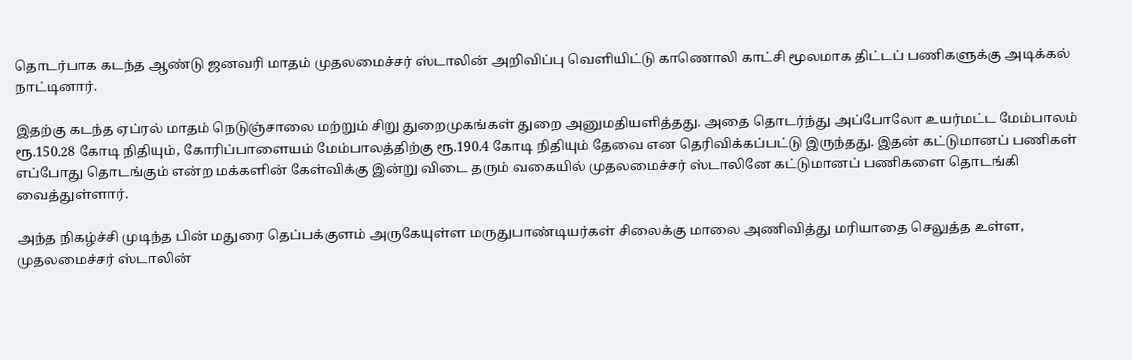தொடர்பாக கடந்த ஆண்டு ஜனவரி மாதம் முதலமைச்சர் ஸ்டாலின் அறிவிப்பு வெளியிட்டு காணொலி காட்சி மூலமாக திட்டப் பணிகளுக்கு அடிக்கல் நாட்டினார்.

இதற்கு கடந்த ஏப்ரல் மாதம் நெடுஞ்சாலை மற்றும் சிறு துறைமுகங்கள் துறை அனுமதியளித்தது. அதை தொடர்ந்து அப்போலோ உயர்மட்ட மேம்பாலம் ரூ.150.28 கோடி நிதியும், கோரிப்பாளையம் மேம்பாலத்திற்கு ரூ.190.4 கோடி நிதியும் தேவை என தெரிவிக்கப்பட்டு இருந்தது. இதன் கட்டுமானப் பணிகள் எப்போது தொடங்கும் என்ற மக்களின் கேள்விக்கு இன்று விடை தரும் வகையில் முதலமைச்சர் ஸ்டாலினே கட்டுமானப் பணிகளை தொடங்கி வைத்துள்ளார்.

அந்த நிகழ்ச்சி முடிந்த பின் மதுரை தெப்பக்குளம் அருகேயுள்ள மருதுபாண்டியர்கள் சிலைக்கு மாலை அணிவித்து மரியாதை செலுத்த உள்ள, முதலமைச்சர் ஸ்டாலின்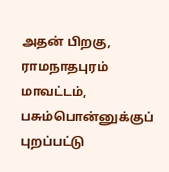அதன் பிறகு, ராமநாதபுரம் மாவட்டம், பசும்பொன்னுக்குப் புறப்பட்டு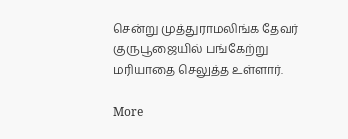சென்று முத்துராமலிங்க தேவர் குருபூஜையில் பங்கேற்று மரியாதை செலுத்த உள்ளார்.

More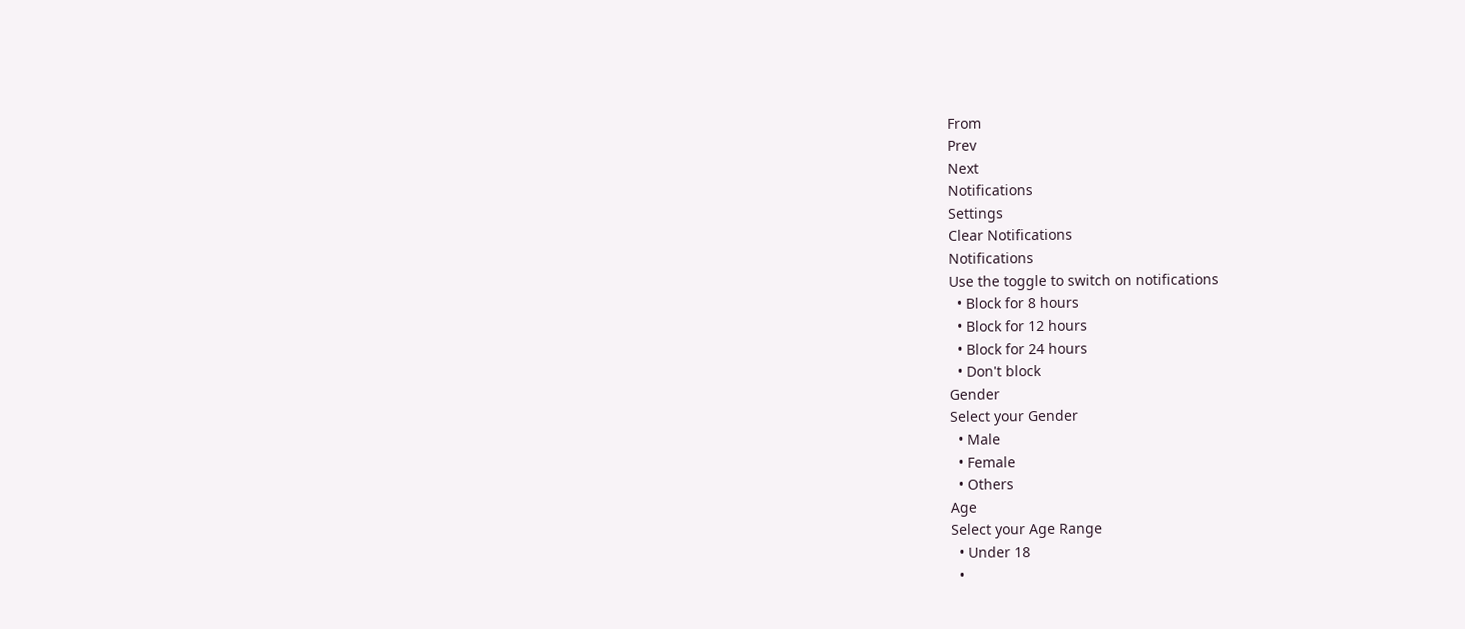From
Prev
Next
Notifications
Settings
Clear Notifications
Notifications
Use the toggle to switch on notifications
  • Block for 8 hours
  • Block for 12 hours
  • Block for 24 hours
  • Don't block
Gender
Select your Gender
  • Male
  • Female
  • Others
Age
Select your Age Range
  • Under 18
  •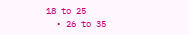18 to 25
  • 26 to 35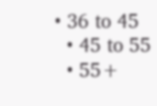• 36 to 45
  • 45 to 55
  • 55+